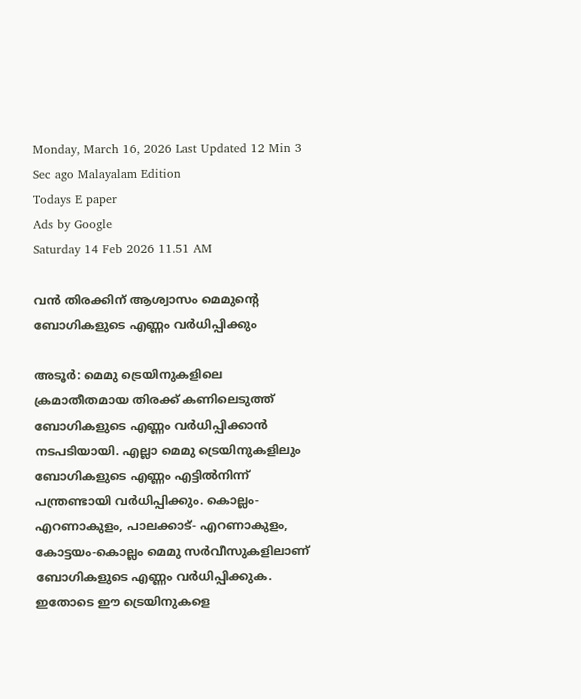Monday, March 16, 2026 Last Updated 12 Min 3 Sec ago Malayalam Edition
Todays E paper
Ads by Google
Saturday 14 Feb 2026 11.51 AM

വന്‍ തിരക്കിന്‌ ആശ്വാസം മെമുന്റെ ബോഗികളുടെ എണ്ണം വര്‍ധിപ്പിക്കും

അടൂര്‍: മെമു ട്രെയിനുകളിലെ ക്രമാതീതമായ തിരക്ക്‌ കണിലെടുത്ത്‌ ബോഗികളുടെ എണ്ണം വര്‍ധിപ്പിക്കാന്‍ നടപടിയായി. എല്ലാ മെമു ട്രെയിനുകളിലും ബോഗികളുടെ എണ്ണം എട്ടില്‍നിന്ന്‌ പന്ത്രണ്ടായി വര്‍ധിപ്പിക്കും. കൊല്ലം-എറണാകുളം, പാലക്കാട്‌- എറണാകുളം, കോട്ടയം-കൊല്ലം മെമു സര്‍വീസുകളിലാണ്‌ ബോഗികളുടെ എണ്ണം വര്‍ധിപ്പിക്കുക. ഇതോടെ ഈ ട്രെയിനുകളെ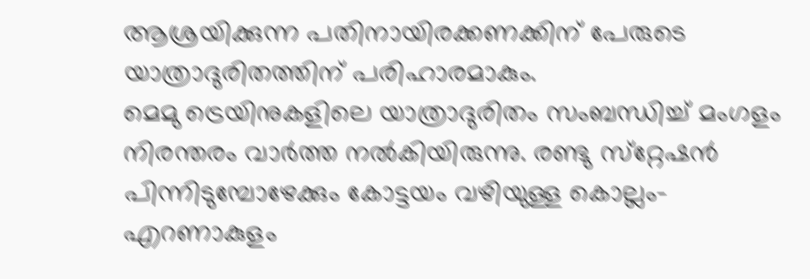ആശ്രയിക്കുന്ന പതിനായിരക്കണക്കിന്‌ പേരുടെ യാത്രാദുരിതത്തിന്‌ പരിഹാരമാകും.
മെമു ട്രെയിനുകളിലെ യാത്രാദുരിതം സംബന്ധിച്ച്‌ മംഗളം നിരന്തരം വാര്‍ത്ത നല്‍കിയിരുന്നു. രണ്ടു സ്‌റ്റേഷന്‍ പിന്നിടുമ്പോഴേക്കും കോട്ടയം വഴിയുള്ള കൊല്ലം-എറണാകുളം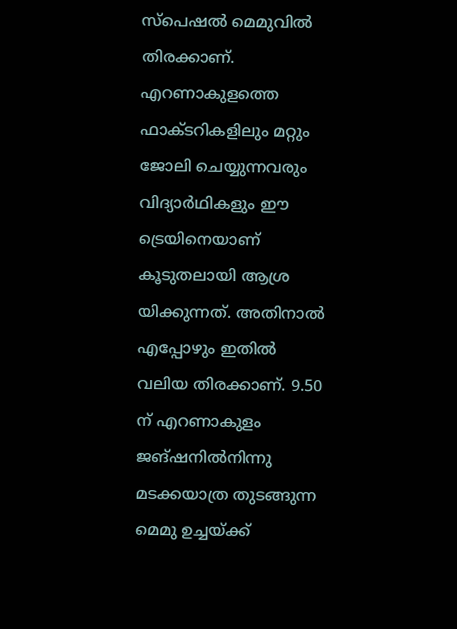സ്‌പെഷല്‍ മെമുവില്‍ തിരക്കാണ്‌. എറണാകുളത്തെ ഫാക്‌ടറികളിലും മറ്റും ജോലി ചെയ്യുന്നവരും വിദ്യാര്‍ഥികളും ഈ ട്രെയിനെയാണ്‌ കൂടുതലായി ആശ്ര യിക്കുന്നത്‌. അതിനാല്‍ എപ്പോഴും ഇതില്‍ വലിയ തിരക്കാണ്‌. 9.50 ന്‌ എറണാകുളം ജങ്‌ഷനില്‍നിന്നു മടക്കയാത്ര തുടങ്ങുന്ന മെമു ഉച്ചയ്‌ക്ക്‌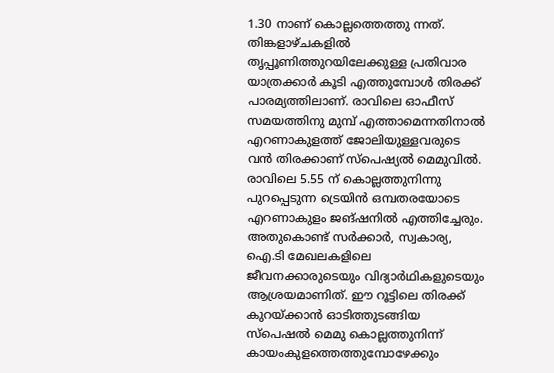1.30 നാണ്‌ കൊല്ലത്തെത്തു ന്നത്‌. തിങ്കളാഴ്‌ചകളില്‍ തൃപ്പൂണിത്തുറയിലേക്കുള്ള പ്രതിവാര യാത്രക്കാര്‍ കൂടി എത്തുമ്പോള്‍ തിരക്ക്‌ പാരമ്യത്തിലാണ്‌. രാവിലെ ഓഫീസ്‌ സമയത്തിനു മുമ്പ്‌ എത്താമെന്നതിനാല്‍ എറണാകുളത്ത്‌ ജോലിയുള്ളവരുടെ വന്‍ തിരക്കാണ്‌ സ്‌പെഷ്യല്‍ മെമുവില്‍. രാവിലെ 5.55 ന്‌ കൊല്ലത്തുനിന്നു പുറപ്പെടുന്ന ട്രെയിന്‍ ഒമ്പതരയോടെ എറണാകുളം ജങ്‌ഷനില്‍ എത്തിച്ചേരും. അതുകൊണ്ട്‌ സര്‍ക്കാര്‍, സ്വകാര്യ, ഐ.ടി മേഖലകളിലെ ജീവനക്കാരുടെയും വിദ്യാര്‍ഥികളുടെയും ആശ്രയമാണിത്‌. ഈ റൂട്ടിലെ തിരക്ക്‌ കുറയ്‌ക്കാന്‍ ഓടിത്തുടങ്ങിയ സ്‌പെഷല്‍ മെമു കൊല്ലത്തുനിന്ന്‌ കായംകുളത്തെത്തുമ്പോഴേക്കും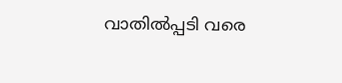വാതില്‍പ്പടി വരെ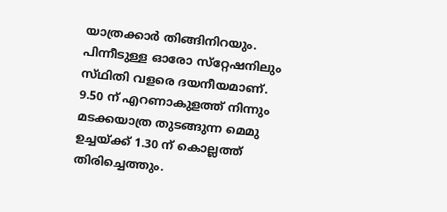യാത്രക്കാര്‍ തിങ്ങിനിറയും. പിന്നീടുള്ള ഓരോ സ്‌റ്റേഷനിലും സ്‌ഥിതി വളരെ ദയനീയമാണ്‌. 9.50 ന്‌ എറണാകുളത്ത്‌ നിന്നും മടക്കയാത്ര തുടങ്ങുന്ന മെമു ഉച്ചയ്‌ക്ക്‌ 1.30 ന്‌ കൊല്ലത്ത്‌ തിരിച്ചെത്തും.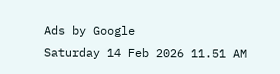Ads by Google
Saturday 14 Feb 2026 11.51 AM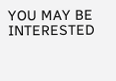YOU MAY BE INTERESTED